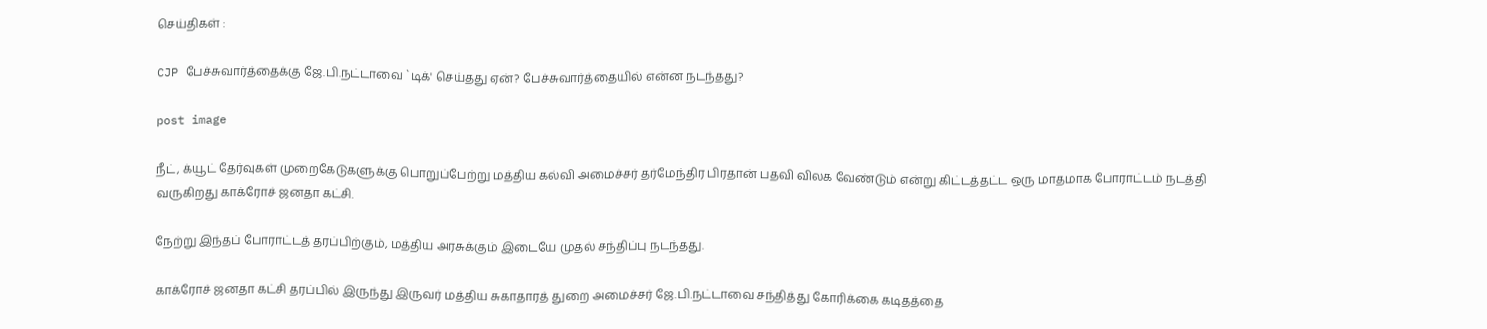செய்திகள் :

CJP பேச்சுவார்த்தைக்கு ஜே.பி.நட்டாவை `டிக்' செய்தது ஏன்? பேச்சுவார்த்தையில் என்ன நடந்தது?

post image

நீட், க்யூட் தேர்வுகள் முறைகேடுகளுக்கு பொறுப்பேற்று மத்திய கல்வி அமைச்சர் தர்மேந்திர பிரதான் பதவி விலக வேண்டும் என்று கிட்டத்தட்ட ஒரு மாதமாக போராட்டம் நடத்தி வருகிறது காக்ரோச் ஜனதா கட்சி.

நேற்று இந்தப் போராட்டத் தரப்பிற்கும், மத்திய அரசுக்கும் இடையே முதல் சந்திப்பு நடந்தது.

காக்ரோச் ஜனதா கட்சி தரப்பில் இருந்து இருவர் மத்திய சுகாதாரத் துறை அமைச்சர் ஜே.பி.நட்டாவை சந்தித்து கோரிக்கை கடிதத்தை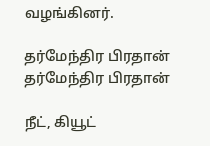வழங்கினர்.

தர்மேந்திர பிரதான்
தர்மேந்திர பிரதான்

நீட், கியூட்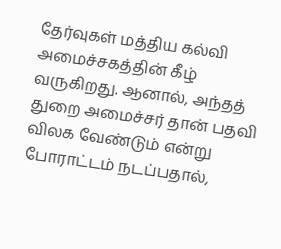தேர்வுகள் மத்திய கல்வி அமைச்சகத்தின் கீழ் வருகிறது. ஆனால், அந்தத் துறை அமைச்சர் தான் பதவி விலக வேண்டும் என்று போராட்டம் நடப்பதால்,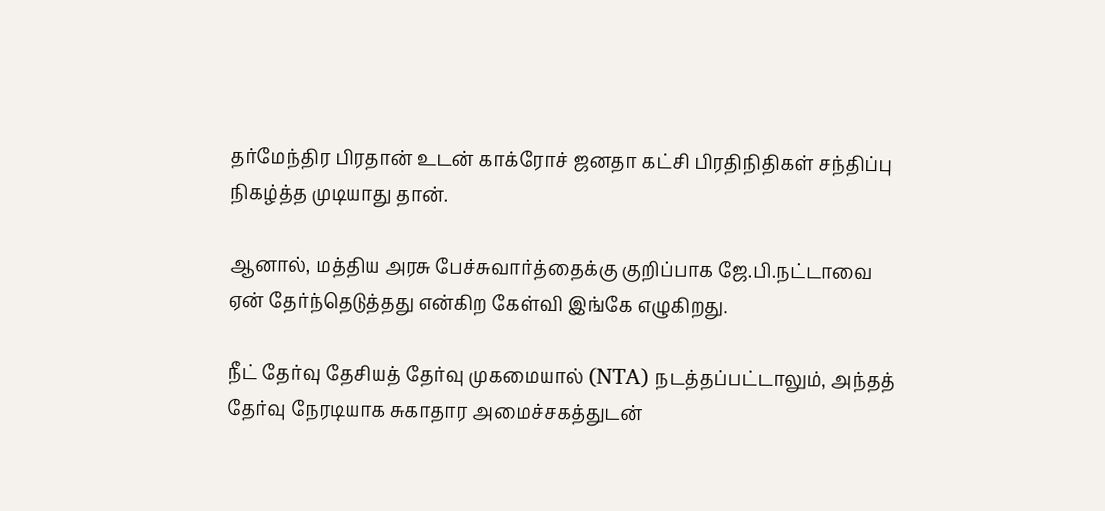தர்மேந்திர பிரதான் உடன் காக்ரோச் ஜனதா கட்சி பிரதிநிதிகள் சந்திப்பு நிகழ்த்த முடியாது தான்.

ஆனால், மத்திய அரசு பேச்சுவார்த்தைக்கு குறிப்பாக ஜே.பி.நட்டாவை ஏன் தேர்ந்தெடுத்தது என்கிற கேள்வி இங்கே எழுகிறது.

நீட் தேர்வு தேசியத் தேர்வு முகமையால் (NTA) நடத்தப்பட்டாலும், அந்தத் தேர்வு நேரடியாக சுகாதார அமைச்சகத்துடன்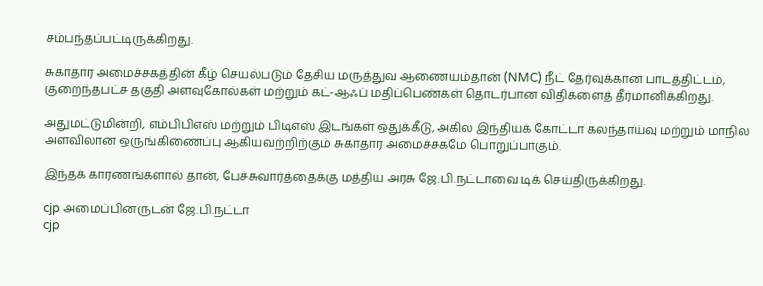சம்பந்தப்பட்டிருக்கிறது.

சுகாதார அமைச்சகத்தின் கீழ் செயல்படும் தேசிய மருத்துவ ஆணையம்தான் (NMC) நீட் தேர்வுக்கான பாடத்திட்டம், குறைந்தபட்ச தகுதி அளவுகோல்கள் மற்றும் கட்-ஆஃப் மதிப்பெண்கள் தொடர்பான விதிகளைத் தீர்மானிக்கிறது.

அதுமட்டுமின்றி, எம்பிபிஎஸ் மற்றும் பிடிஎஸ் இடங்கள் ஒதுக்கீடு, அகில இந்தியக் கோட்டா கலந்தாய்வு மற்றும் மாநில அளவிலான ஒருங்கிணைப்பு ஆகியவற்றிற்கும் சுகாதார அமைச்சகமே பொறுப்பாகும்.

இந்தக் காரணங்களால் தான், பேச்சுவார்த்தைக்கு மத்திய அரசு ஜே.பி.நட்டாவை டிக் செய்திருக்கிறது.

cjp அமைப்பினருடன் ஜே.பி.நட்டா
cjp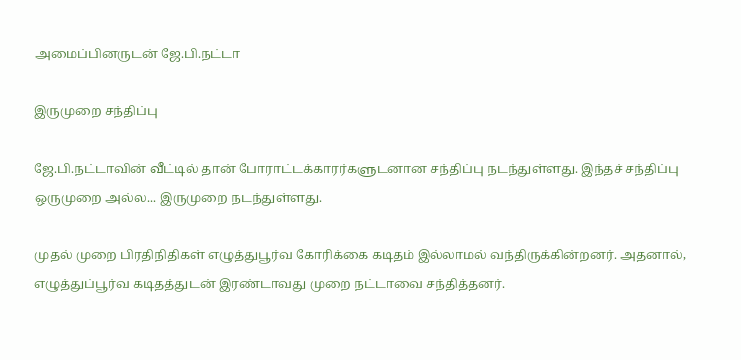அமைப்பினருடன் ஜே.பி.நட்டா

இருமுறை சந்திப்பு

ஜே.பி.நட்டாவின் வீட்டில் தான் போராட்டக்காரர்களுடனான சந்திப்பு நடந்துள்ளது. இந்தச் சந்திப்பு ஒருமுறை அல்ல... இருமுறை நடந்துள்ளது.

முதல் முறை பிரதிநிதிகள் எழுத்துபூர்வ கோரிக்கை கடிதம் இல்லாமல் வந்திருக்கின்றனர். அதனால், எழுத்துப்பூர்வ கடிதத்துடன் இரண்டாவது முறை நட்டாவை சந்தித்தனர்.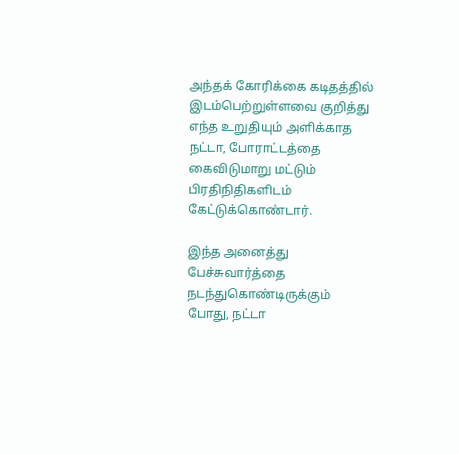அந்தக் கோரிக்கை கடிதத்தில் இடம்பெற்றுள்ளவை குறித்து எந்த உறுதியும் அளிக்காத நட்டா, போராட்டத்தை கைவிடுமாறு மட்டும் பிரதிநிதிகளிடம் கேட்டுக்கொண்டார்.

இந்த அனைத்து பேச்சுவார்த்தை நடந்துகொண்டிருக்கும் போது, நட்டா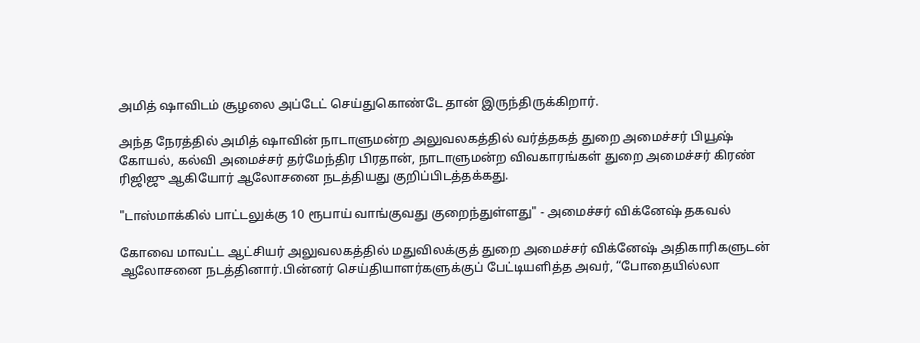அமித் ஷாவிடம் சூழலை அப்டேட் செய்துகொண்டே தான் இருந்திருக்கிறார்.

அந்த நேரத்தில் அமித் ஷாவின் நாடாளுமன்ற அலுவலகத்தில் வர்த்தகத் துறை அமைச்சர் பியூஷ் கோயல், கல்வி அமைச்சர் தர்மேந்திர பிரதான், நாடாளுமன்ற விவகாரங்கள் துறை அமைச்சர் கிரண் ரிஜிஜு ஆகியோர் ஆலோசனை நடத்தியது குறிப்பிடத்தக்கது.

"டாஸ்மாக்கில் பாட்டலுக்கு 10 ரூபாய் வாங்குவது குறைந்துள்ளது" - அமைச்சர் விக்னேஷ் தகவல்

கோவை மாவட்ட ஆட்சியர் அலுவலகத்தில் மதுவிலக்குத் துறை அமைச்சர் விக்னேஷ் அதிகாரிகளுடன் ஆலோசனை நடத்தினார்.பின்னர் செய்தியாளர்களுக்குப் பேட்டியளித்த அவர், “போதையில்லா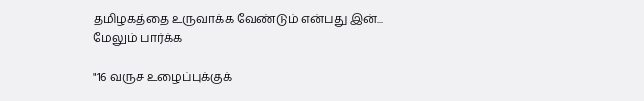தமிழகத்தை உருவாக்க வேண்டும் என்பது இன்... மேலும் பார்க்க

"16 வருச உழைப்புக்குக்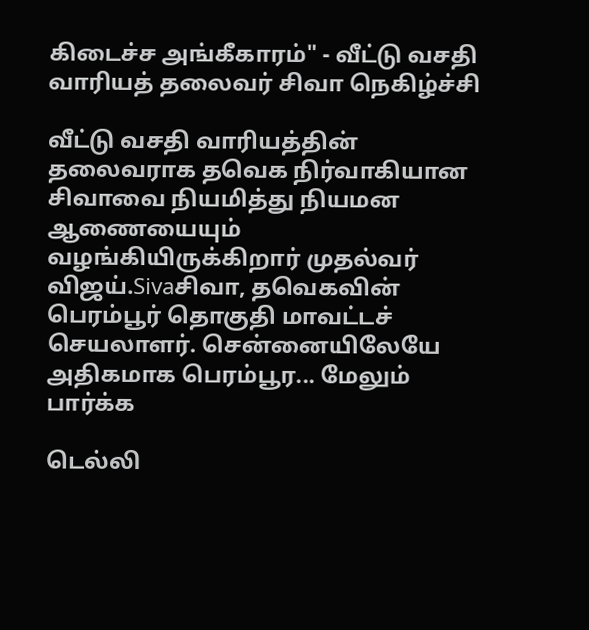கிடைச்ச அங்கீகாரம்" - வீட்டு வசதி வாரியத் தலைவர் சிவா நெகிழ்ச்சி

வீட்டு வசதி வாரியத்தின் தலைவராக தவெக நிர்வாகியான சிவாவை நியமித்து நியமன ஆணையையும் வழங்கியிருக்கிறார் முதல்வர் விஜய்.Sivaசிவா, தவெகவின் பெரம்பூர் தொகுதி மாவட்டச் செயலாளர். சென்னையிலேயே அதிகமாக பெரம்பூர... மேலும் பார்க்க

டெல்லி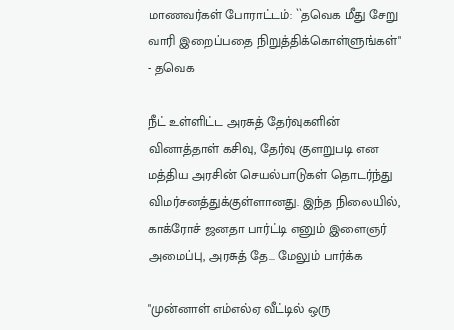மாணவர்கள் போராட்டம்: ``தவெக மீது சேறு வாரி இறைப்பதை நிறுத்திக்கொள்ளுங்கள்" - தவெக

நீட் உள்ளிட்ட அரசுத் தேர்வுகளின் வினாத்தாள் கசிவு, தேர்வு குளறுபடி என மத்திய அரசின் செயல்பாடுகள் தொடர்ந்து விமர்சனத்துக்குள்ளானது. இந்த நிலையில், காக்ரோச் ஜனதா பார்ட்டி எனும் இளைஞர் அமைப்பு, அரசுத் தே... மேலும் பார்க்க

"முன்னாள் எம்எல்ஏ வீட்டில் ஒரு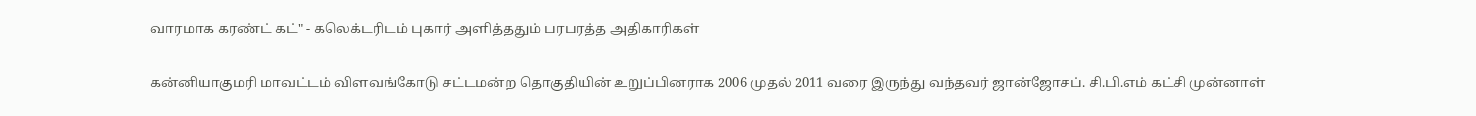வாரமாக கரண்ட் கட்" - கலெக்டரிடம் புகார் அளித்ததும் பரபரத்த அதிகாரிகள்

கன்னியாகுமரி மாவட்டம் விளவங்கோடு சட்டமன்ற தொகுதியின் உறுப்பினராக 2006 முதல் 2011 வரை இருந்து வந்தவர் ஜான்ஜோசப். சி.பி.எம் கட்சி முன்னாள்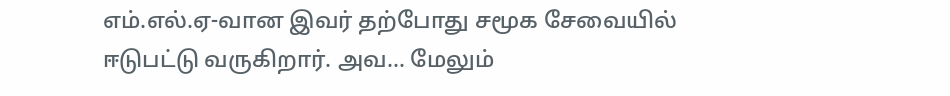எம்.எல்.ஏ-வான இவர் தற்போது சமூக சேவையில் ஈடுபட்டு வருகிறார். அவ... மேலும்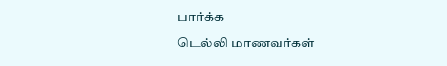பார்க்க

டெல்லி மாணவர்கள்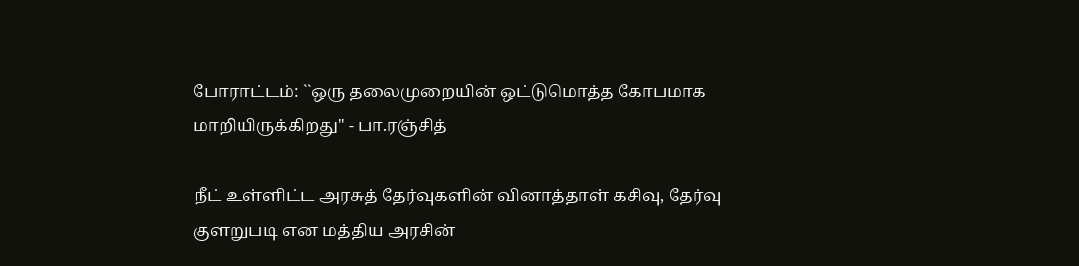போராட்டம்: ``ஒரு தலைமுறையின் ஒட்டுமொத்த கோபமாக மாறியிருக்கிறது" - பா.ரஞ்சித்

நீட் உள்ளிட்ட அரசுத் தேர்வுகளின் வினாத்தாள் கசிவு, தேர்வு குளறுபடி என மத்திய அரசின்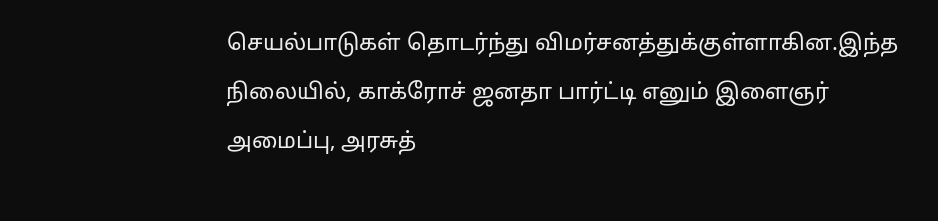செயல்பாடுகள் தொடர்ந்து விமர்சனத்துக்குள்ளாகின.இந்த நிலையில், காக்ரோச் ஜனதா பார்ட்டி எனும் இளைஞர் அமைப்பு, அரசுத்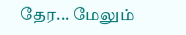தேர... மேலும்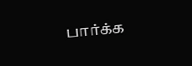பார்க்க